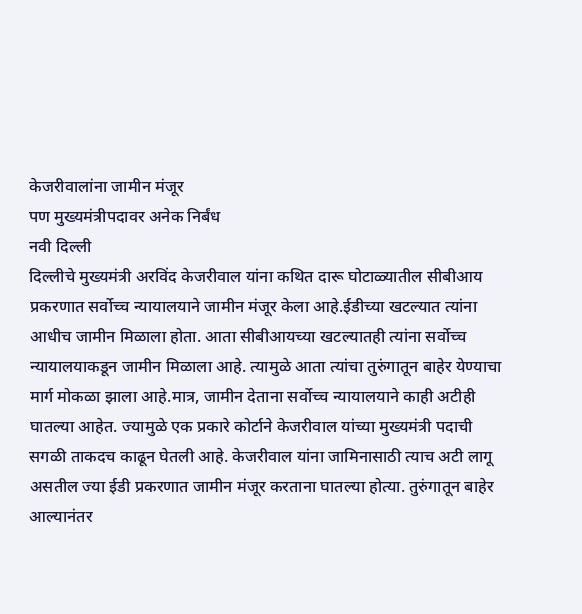केजरीवालांना जामीन मंजूर
पण मुख्यमंत्रीपदावर अनेक निर्बंध
नवी दिल्ली
दिल्लीचे मुख्यमंत्री अरविंद केजरीवाल यांना कथित दारू घोटाळ्यातील सीबीआय प्रकरणात सर्वोच्च न्यायालयाने जामीन मंजूर केला आहे.ईडीच्या खटल्यात त्यांना आधीच जामीन मिळाला होता. आता सीबीआयच्या खटल्यातही त्यांना सर्वोच्च न्यायालयाकडून जामीन मिळाला आहे. त्यामुळे आता त्यांचा तुरुंगातून बाहेर येण्याचा मार्ग मोकळा झाला आहे.मात्र, जामीन देताना सर्वोच्च न्यायालयाने काही अटीही घातल्या आहेत. ज्यामुळे एक प्रकारे कोर्टाने केजरीवाल यांच्या मुख्यमंत्री पदाची सगळी ताकदच काढून घेतली आहे. केजरीवाल यांना जामिनासाठी त्याच अटी लागू असतील ज्या ईडी प्रकरणात जामीन मंजूर करताना घातल्या होत्या. तुरुंगातून बाहेर आल्यानंतर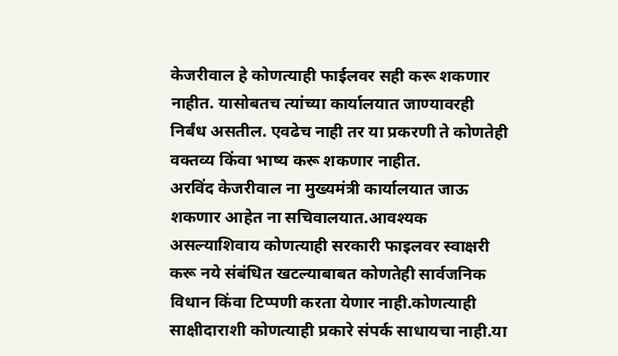केजरीवाल हे कोणत्याही फाईलवर सही करू शकणार नाहीत. यासोबतच त्यांच्या कार्यालयात जाण्यावरही निर्बंध असतील. एवढेच नाही तर या प्रकरणी ते कोणतेही वक्तव्य किंवा भाष्य करू शकणार नाहीत.
अरविंद केजरीवाल ना मुख्यमंत्री कार्यालयात जाऊ शकणार आहेत ना सचिवालयात.आवश्यक असल्याशिवाय कोणत्याही सरकारी फाइलवर स्वाक्षरी करू नये संबंधित खटल्याबाबत कोणतेही सार्वजनिक विधान किंवा टिप्पणी करता येणार नाही.कोणत्याही साक्षीदाराशी कोणत्याही प्रकारे संपर्क साधायचा नाही.या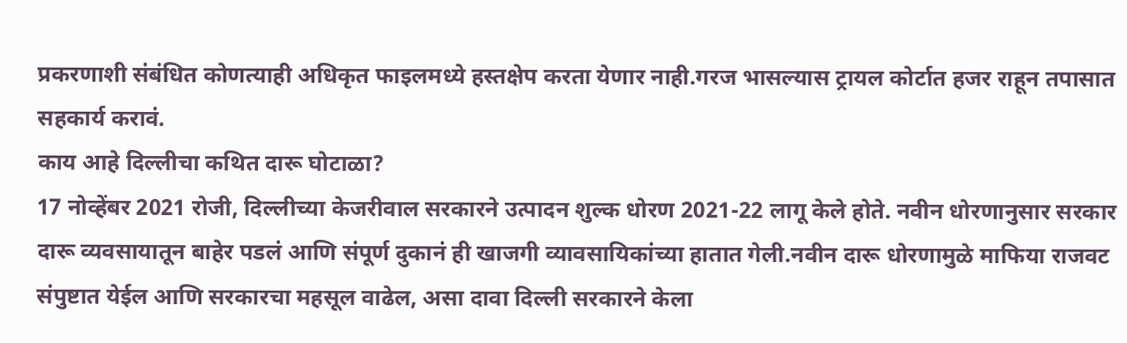प्रकरणाशी संबंधित कोणत्याही अधिकृत फाइलमध्ये हस्तक्षेप करता येणार नाही.गरज भासल्यास ट्रायल कोर्टात हजर राहून तपासात सहकार्य करावं.
काय आहे दिल्लीचा कथित दारू घोटाळा?
17 नोव्हेंबर 2021 रोजी, दिल्लीच्या केजरीवाल सरकारने उत्पादन शुल्क धोरण 2021-22 लागू केले होते. नवीन धोरणानुसार सरकार दारू व्यवसायातून बाहेर पडलं आणि संपूर्ण दुकानं ही खाजगी व्यावसायिकांच्या हातात गेली.नवीन दारू धोरणामुळे माफिया राजवट संपुष्टात येईल आणि सरकारचा महसूल वाढेल, असा दावा दिल्ली सरकारने केला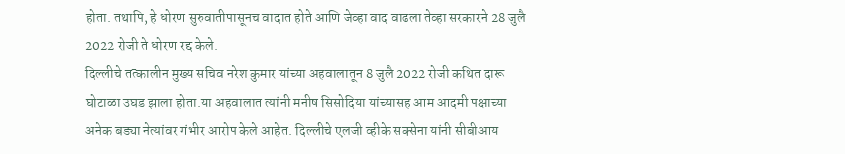होता. तथापि, हे धोरण सुरुवातीपासूनच वादात होते आणि जेव्हा वाद वाढला तेव्हा सरकारने 28 जुलै 2022 रोजी ते धोरण रद्द केले.
दिल्लीचे तत्कालीन मुख्य सचिव नरेश कुमार यांच्या अहवालातून 8 जुलै 2022 रोजी कथित दारू घोटाळा उघड झाला होता.या अहवालात त्यांनी मनीष सिसोदिया यांच्यासह आम आदमी पक्षाच्या अनेक बड्या नेत्यांवर गंभीर आरोप केले आहेत. दिल्लीचे एलजी व्हीके सक्सेना यांनी सीबीआय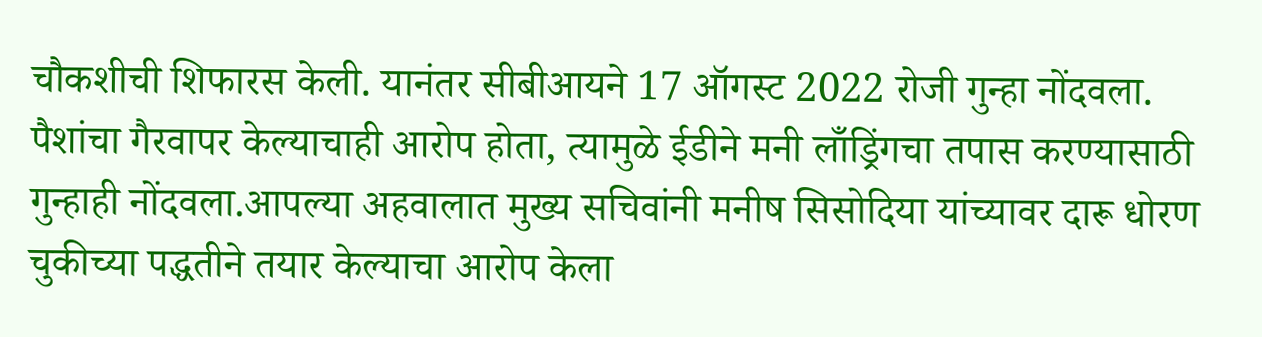चौकशीची शिफारस केली. यानंतर सीबीआयने 17 ऑगस्ट 2022 रोजी गुन्हा नोंदवला. पैशांचा गैरवापर केल्याचाही आरोप होता, त्यामुळे ईडीने मनी लाँड्रिंगचा तपास करण्यासाठी गुन्हाही नोंदवला.आपल्या अहवालात मुख्य सचिवांनी मनीष सिसोदिया यांच्यावर दारू धोरण चुकीच्या पद्धतीने तयार केल्याचा आरोप केला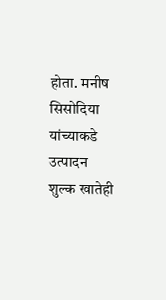होता. मनीष सिसोदिया यांच्याकडे उत्पादन शुल्क खातेही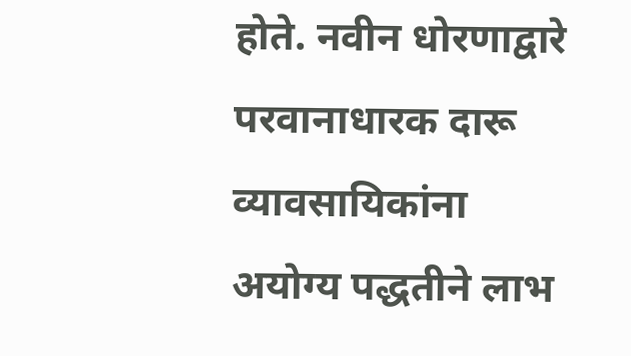होते. नवीन धोरणाद्वारे परवानाधारक दारू व्यावसायिकांना अयोग्य पद्धतीने लाभ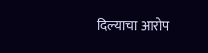दिल्याचा आरोप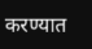करण्यात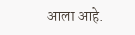आला आहे.